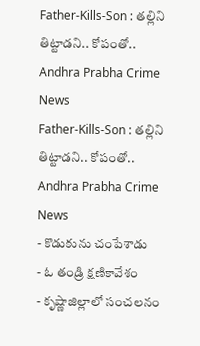Father-Kills-Son : తల్లిని తిట్టాడని.. కోపంతో.. Andhra Prabha Crime News
Father-Kills-Son : తల్లిని తిట్టాడని.. కోపంతో.. Andhra Prabha Crime News
- కొడుకును చంపేశాడు
- ఓ తండ్రి క్షణికావేశం
- కృష్ణాజిల్లాలో సంచలనం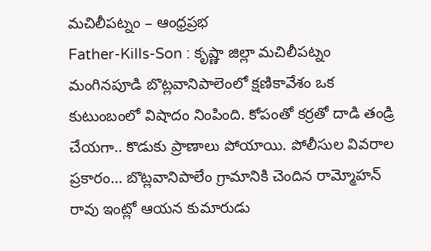మచిలీపట్నం – ఆంధ్రప్రభ
Father-Kills-Son : కృష్ణా జిల్లా మచిలీపట్నం మంగినపూడి బొట్లవానిపాలెంలో క్షణికావేశం ఒక కుటుంబంలో విషాదం నింపింది. కోపంతో కర్రతో దాడి తండ్రి చేయగా.. కొడుకు ప్రాణాలు పోయాయి. పోలీసుల వివరాల ప్రకారం… బొట్లవానిపాలేం గ్రామానికి చెందిన రామ్మోహన్ రావు ఇంట్లో ఆయన కుమారుడు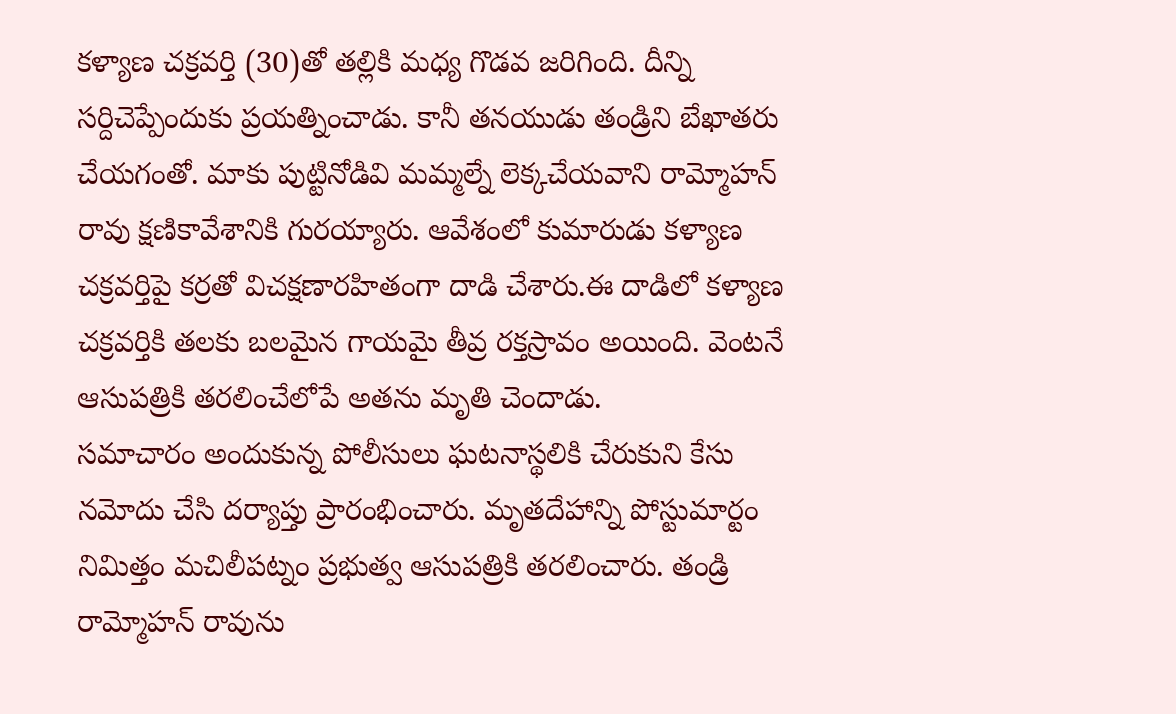కళ్యాణ చక్రవర్తి (30)తో తల్లికి మధ్య గొడవ జరిగింది. దీన్ని సర్దిచెప్పేందుకు ప్రయత్నించాడు. కానీ తనయుడు తండ్రిని బేఖాతరు చేయగంతో. మాకు పుట్టినోడివి మమ్మల్నే లెక్కచేయవాని రామ్మోహన్ రావు క్షణికావేశానికి గురయ్యారు. ఆవేశంలో కుమారుడు కళ్యాణ చక్రవర్తిపై కర్రతో విచక్షణారహితంగా దాడి చేశారు.ఈ దాడిలో కళ్యాణ చక్రవర్తికి తలకు బలమైన గాయమై తీవ్ర రక్తస్రావం అయింది. వెంటనే ఆసుపత్రికి తరలించేలోపే అతను మృతి చెందాడు.
సమాచారం అందుకున్న పోలీసులు ఘటనాస్థలికి చేరుకుని కేసు నమోదు చేసి దర్యాప్తు ప్రారంభించారు. మృతదేహాన్ని పోస్టుమార్టం నిమిత్తం మచిలీపట్నం ప్రభుత్వ ఆసుపత్రికి తరలించారు. తండ్రి రామ్మోహన్ రావును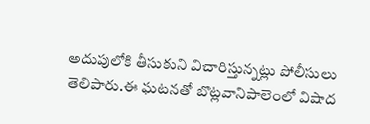అదుపులోకి తీసుకుని విచారిస్తున్నట్లు పోలీసులు తెలిపారు.ఈ ఘటనతో బొట్లవానిపాలెంలో విషాద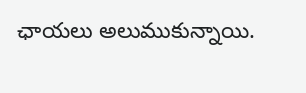ఛాయలు అలుముకున్నాయి.